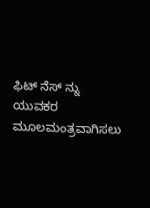ಫಿಟ್ ನೆಸ್ ನ್ನು ಯುವಕರ ಮೂಲಮಂತ್ರವಾಗಿಸಲು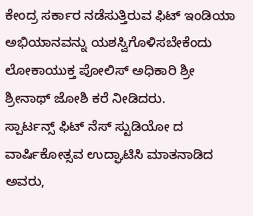ಕೇಂದ್ರ ಸರ್ಕಾರ ನಡೆಸುತ್ತಿರುವ ಫಿಟ್ ಇಂಡಿಯಾ ಅಭಿಯಾನವನ್ನು ಯಶಸ್ವಿಗೊಳಿಸಬೇಕೆಂದು ಲೋಕಾಯುಕ್ತ ಪೋಲಿಸ್ ಅಧಿಕಾರಿ ಶ್ರೀ ಶ್ರೀನಾಥ್ ಜೋಶಿ ಕರೆ ನೀಡಿದರು.
ಸ್ಪಾರ್ಟನ್ಸ್ ಫಿಟ್ ನೆಸ್ ಸ್ಟುಡಿಯೋ ದ ವಾರ್ಷಿಕೋತ್ಸವ ಉದ್ಘಾಟಿಸಿ ಮಾತನಾಡಿದ ಅವರು,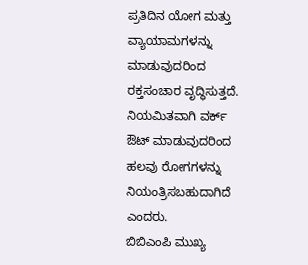ಪ್ರತಿದಿನ ಯೋಗ ಮತ್ತು ವ್ಯಾಯಾಮಗಳನ್ನು ಮಾಡುವುದರಿಂದ ರಕ್ತಸಂಚಾರ ವೃದ್ಧಿಸುತ್ತದೆ. ನಿಯಮಿತವಾಗಿ ವರ್ಕ್ ಔಟ್ ಮಾಡುವುದರಿಂದ ಹಲವು ರೋಗಗಳನ್ನು ನಿಯಂತ್ರಿಸಬಹುದಾಗಿದೆ ಎಂದರು.
ಬಿಬಿಎಂಪಿ ಮುಖ್ಯ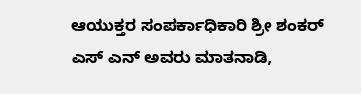ಆಯುಕ್ತರ ಸಂಪರ್ಕಾಧಿಕಾರಿ ಶ್ರೀ ಶಂಕರ್ ಎಸ್ ಎನ್ ಅವರು ಮಾತನಾಡಿ,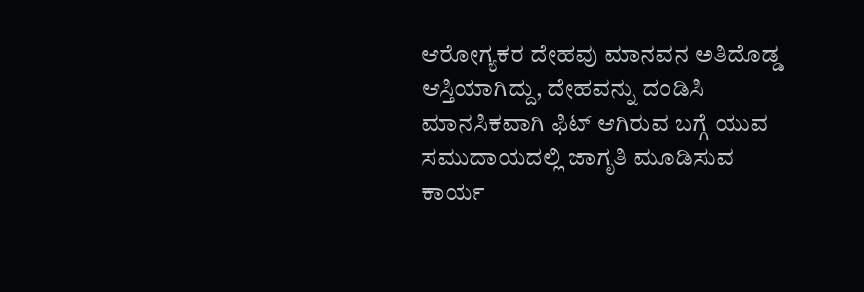ಆರೋಗ್ಯಕರ ದೇಹವು ಮಾನವನ ಅತಿದೊಡ್ಡ ಆಸ್ತಿಯಾಗಿದ್ದು, ದೇಹವನ್ನು ದಂಡಿಸಿ ಮಾನಸಿಕವಾಗಿ ಫಿಟ್ ಆಗಿರುವ ಬಗ್ಗೆ ಯುವ ಸಮುದಾಯದಲ್ಲಿ ಜಾಗೃತಿ ಮೂಡಿಸುವ ಕಾರ್ಯ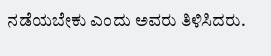ನಡೆಯಬೇಕು ಎಂದು ಅವರು ತಿಳಿಸಿದರು.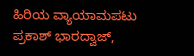ಹಿರಿಯ ವ್ಯಾಯಾಮಪಟು ಪ್ರಕಾಶ್ ಭಾರದ್ವಾಜ್,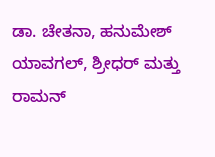ಡಾ. ಚೇತನಾ, ಹನುಮೇಶ್ ಯಾವಗಲ್, ಶ್ರೀಧರ್ ಮತ್ತು ರಾಮನ್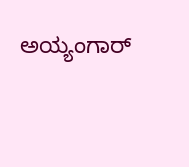ಅಯ್ಯಂಗಾರ್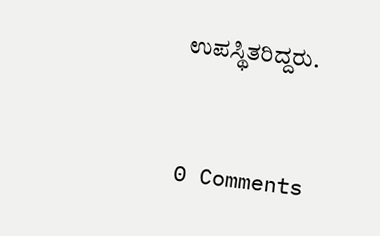ಉಪಸ್ಥಿತರಿದ್ದರು.


0 Comments